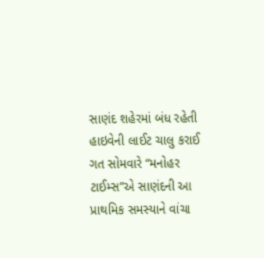સાણંદ શહેરમાં બંધ રહેતી હાઇવેની લાઈટ ચાલુ કરાઈ
ગત સોમવારે “મનોહર ટાઈમ્સ”એ સાણંદની આ પ્રાથમિક સમસ્યાને વાંચા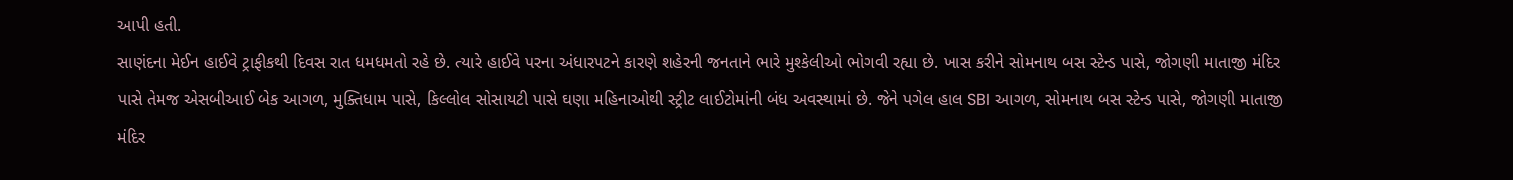આપી હતી.
સાણંદના મેઈન હાઈવે ટ્રાફીકથી દિવસ રાત ધમધમતો રહે છે. ત્યારે હાઈવે પરના અંધારપટને કારણે શહેરની જનતાને ભારે મુશ્કેલીઓ ભોગવી રહ્યા છે. ખાસ કરીને સોમનાથ બસ સ્ટેન્ડ પાસે, જોગણી માતાજી મંદિર પાસે તેમજ એસબીઆઈ બેક આગળ, મુક્તિધામ પાસે, કિલ્લોલ સોસાયટી પાસે ઘણા મહિનાઓથી સ્ટ્રીટ લાઈટોમાંની બંધ અવસ્થામાં છે. જેને પગેલ હાલ SBI આગળ, સોમનાથ બસ સ્ટેન્ડ પાસે, જોગણી માતાજી મંદિર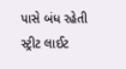પાસે બંધ રહેતી સ્ટ્રીટ લાઈટ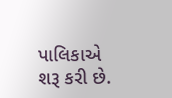પાલિકાએ શરૂ કરી છે.